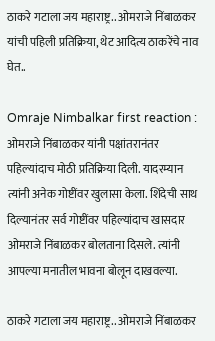ठाकरे गटाला जय महाराष्ट्र.. ओमराजे निंबाळकर यांची पहिली प्रतिक्रिया, थेट आदित्य ठाकरेंचे नाव घेत..

Omraje Nimbalkar first reaction : ओमराजे निंबाळकर यांनी पक्षांतरानंतर पहिल्यांदाच मोठी प्रतिक्रिया दिली. यादरम्यान त्यांनी अनेक गोष्टींवर खुलासा केला. शिंदेची साथ दिल्यानंतर सर्व गोष्टींवर पहिल्यांदाच खासदार ओमराजे निंबाळकर बोलताना दिसले. त्यांनी आपल्या मनातील भावना बोलून दाखवल्या.

ठाकरे गटाला जय महाराष्ट्र.. ओमराजे निंबाळकर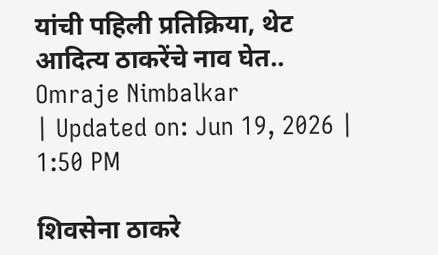यांची पहिली प्रतिक्रिया, थेट आदित्य ठाकरेंचे नाव घेत..
Omraje Nimbalkar
| Updated on: Jun 19, 2026 | 1:50 PM

शिवसेना ठाकरे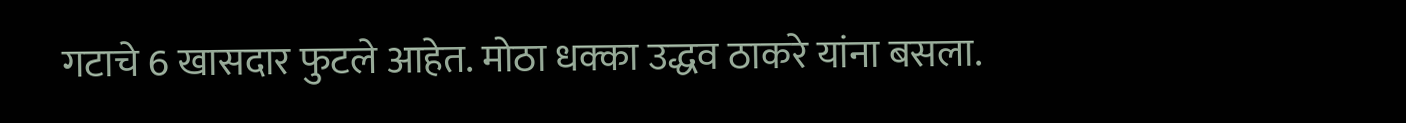गटाचे 6 खासदार फुटले आहेत. मोठा धक्का उद्धव ठाकरे यांना बसला.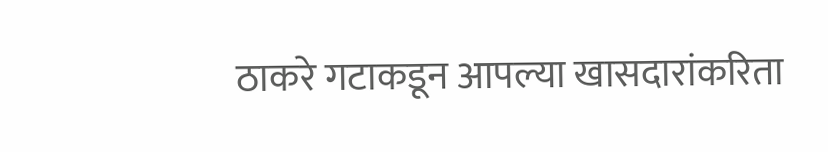ठाकरे गटाकडून आपल्या खासदारांकरिता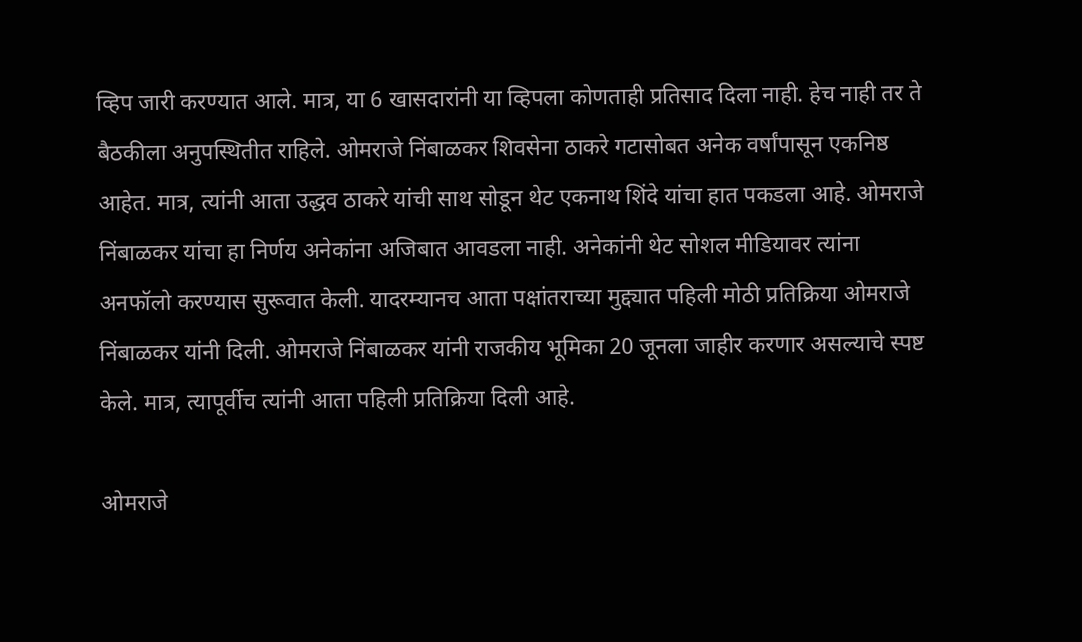व्हिप जारी करण्यात आले. मात्र, या 6 खासदारांनी या व्हिपला कोणताही प्रतिसाद दिला नाही. हेच नाही तर ते बैठकीला अनुपस्थितीत राहिले. ओमराजे निंबाळकर शिवसेना ठाकरे गटासोबत अनेक वर्षांपासून एकनिष्ठ आहेत. मात्र, त्यांनी आता उद्धव ठाकरे यांची साथ सोडून थेट एकनाथ शिंदे यांचा हात पकडला आहे. ओमराजे निंबाळकर यांचा हा निर्णय अनेकांना अजिबात आवडला नाही. अनेकांनी थेट सोशल मीडियावर त्यांना अनफॉलो करण्यास सुरूवात केली. यादरम्यानच आता पक्षांतराच्या मुद्द्यात पहिली मोठी प्रतिक्रिया ओमराजे निंबाळकर यांनी दिली. ओमराजे निंबाळकर यांनी राजकीय भूमिका 20 जूनला जाहीर करणार असल्याचे स्पष्ट केले. मात्र, त्यापूर्वीच त्यांनी आता पहिली प्रतिक्रिया दिली आहे.

ओमराजे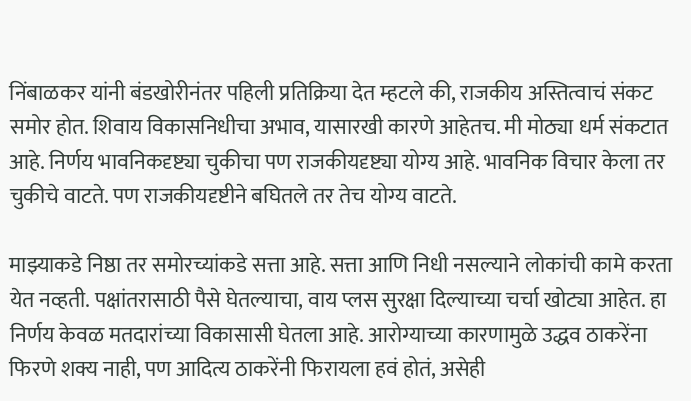निंबाळकर यांनी बंडखोरीनंतर पहिली प्रतिक्रिया देत म्हटले की, राजकीय अस्तित्वाचं संकट समोर होत. शिवाय विकासनिधीचा अभाव, यासारखी कारणे आहेतच. मी मोठ्या धर्म संकटात आहे. निर्णय भावनिकदृष्ट्या चुकीचा पण राजकीयदृष्ट्या योग्य आहे. भावनिक विचार केला तर चुकीचे वाटते. पण राजकीयदृष्टीने बघितले तर तेच योग्य वाटते.

माझ्याकडे निष्ठा तर समोरच्यांकडे सत्ता आहे. सत्ता आणि निधी नसल्याने लोकांची कामे करता येत नव्हती. पक्षांतरासाठी पैसे घेतल्याचा, वाय प्लस सुरक्षा दिल्याच्या चर्चा खोट्या आहेत. हा निर्णय केवळ मतदारांच्या विकासासी घेतला आहे. आरोग्याच्या कारणामुळे उद्धव ठाकरेंना फिरणे शक्य नाही, पण आदित्य ठाकरेंनी फिरायला हवं होतं, असेही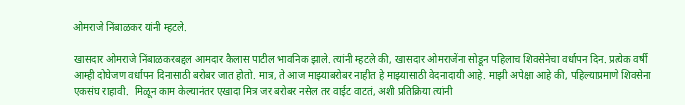ओमराजे निंबाळकर यांनी म्हटले.

खासदार ओमराजे निंबाळकरबद्दल आमदार कैलास पाटील भावनिक झाले. त्यांनी म्हटले की, खासदार ओमराजेंना सोडून पहिलाच शिवसेनेचा वर्धापन दिन. प्रत्येक वर्षी आम्ही दोघेजण वर्धापन दिनासाठी बरोबर जात होतो. मात्र, ते आज माझ्याबरोबर नाहीत हे माझ्यासाठी वेदनादायी आहे. माझी अपेक्षा आहे की, पहिल्याप्रमाणे शिवसेना एकसंघ राहावी.  मिळून काम केल्यानंतर एखादा मित्र जर बरोबर नसेल तर वाईट वाटतं, अशी प्रतिक्रिया त्यांनी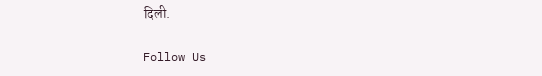दिली.

Follow Us